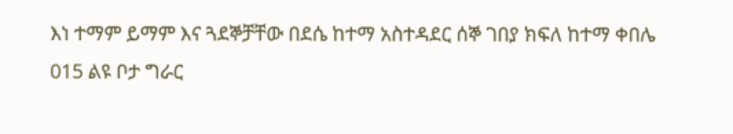እነ ተማም ይማም እና ጓደኞቻቸው በደሴ ከተማ አስተዳደር ሰኞ ገበያ ክፍለ ከተማ ቀበሌ 015 ልዩ ቦታ ግራር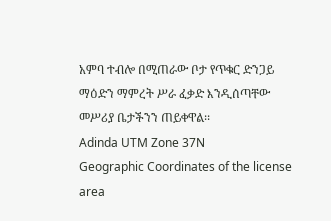አምባ ተብሎ በሚጠራው ቦታ የጥቁር ድንጋይ ማዕድን ማምረት ሥራ ፈቃድ እንዲሰጣቸው መሥሪያ ቤታችንን ጠይቀዋል፡፡
Adinda UTM Zone 37N
Geographic Coordinates of the license area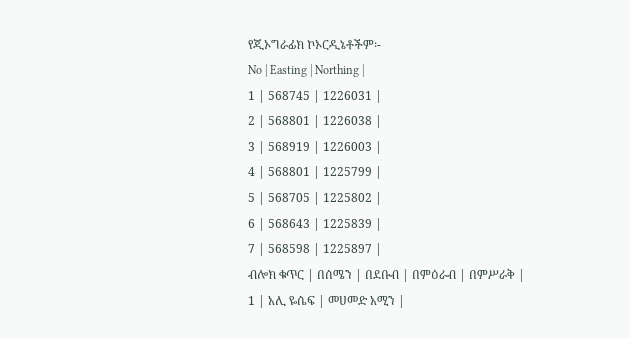የጂኦግራፊክ ኮኦርዲኔቶችም፡-
No | Easting | Northing |
1 | 568745 | 1226031 |
2 | 568801 | 1226038 |
3 | 568919 | 1226003 |
4 | 568801 | 1225799 |
5 | 568705 | 1225802 |
6 | 568643 | 1225839 |
7 | 568598 | 1225897 |
ብሎክ ቁጥር | በሰሜን | በደቡብ | በምዕራብ | በምሥራቅ |
1 | አሊ ዬሴፍ | መሀመድ አሚን |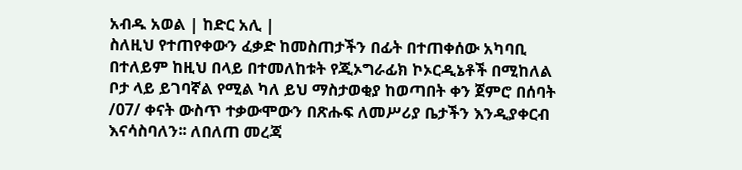አብዱ አወል | ከድር አሊ |
ስለዚህ የተጠየቀውን ፈቃድ ከመስጠታችን በፊት በተጠቀሰው አካባቢ በተለይም ከዚህ በላይ በተመለከቱት የጂኦግራፊክ ኮኦርዲኔቶች በሚከለል ቦታ ላይ ይገባኛል የሚል ካለ ይህ ማስታወቂያ ከወጣበት ቀን ጀምሮ በሰባት /07/ ቀናት ውስጥ ተቃውሞውን በጽሑፍ ለመሥሪያ ቤታችን እንዲያቀርብ እናሳስባለን፡፡ ለበለጠ መረጃ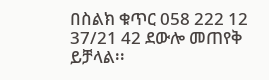በስልክ ቁጥር 058 222 12 37/21 42 ደውሎ መጠየቅ ይቻላል፡፡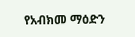የአብክመ ማዕድን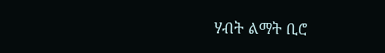ሃብት ልማት ቢሮ